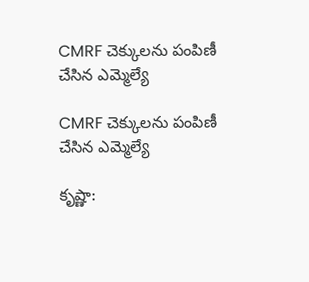CMRF చెక్కులను పంపిణీ చేసిన ఎమ్మెల్యే

CMRF చెక్కులను పంపిణీ చేసిన ఎమ్మెల్యే

కృష్ణా: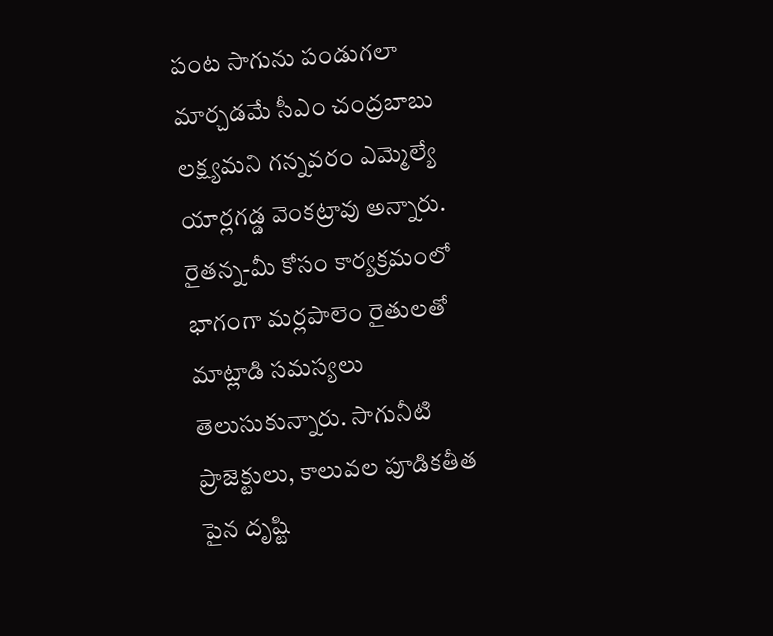పంట సాగును పండుగలా మార్చడమే సీఎం చంద్రబాబు లక్ష్యమని గన్నవరం ఎమ్మెల్యే యార్లగడ్డ వెంకట్రావు అన్నారు. రైతన్న-మీ కోసం కార్యక్రమంలో భాగంగా మర్లపాలెం రైతులతో మాట్లాడి సమస్యలు తెలుసుకున్నారు. సాగునీటి ప్రాజెక్టులు, కాలువల పూడికతీత పైన దృష్టి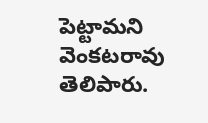పెట్టామని వెంకటరావు తెలిపారు.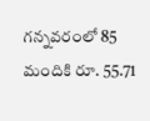గన్నవరంలో 85 మందికి రూ. 55.71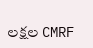లక్షల CMRF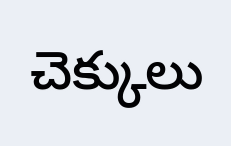చెక్కులు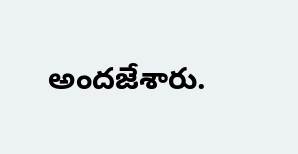అందజేశారు.